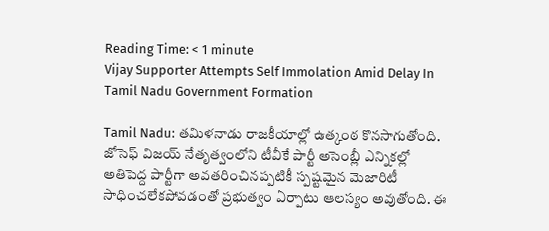Reading Time: < 1 minute
Vijay Supporter Attempts Self Immolation Amid Delay In Tamil Nadu Government Formation

Tamil Nadu: తమిళనాడు రాజకీయాల్లో ఉత్కంఠ కొనసాగుతోంది. జోసెఫ్ విజయ్ నేతృత్వంలోని టీవీకే పార్టీ అసెంబ్లీ ఎన్నికల్లో అతిపెద్ద పార్టీగా అవతరించినప్పటికీ స్పష్టమైన మెజారిటీ సాధించలేకపోవడంతో ప్రభుత్వం ఏర్పాటు ఆలస్యం అవుతోంది. ఈ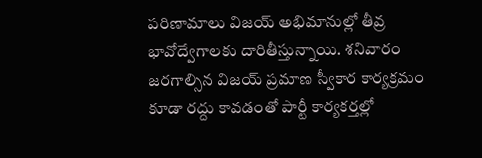పరిణామాలు విజయ్ అభిమానుల్లో తీవ్ర భావోద్వేగాలకు దారితీస్తున్నాయి. శనివారం జరగాల్సిన విజయ్ ప్రమాణ స్వీకార కార్యక్రమం కూడా రద్దు కావడంతో పార్టీ కార్యకర్తల్లో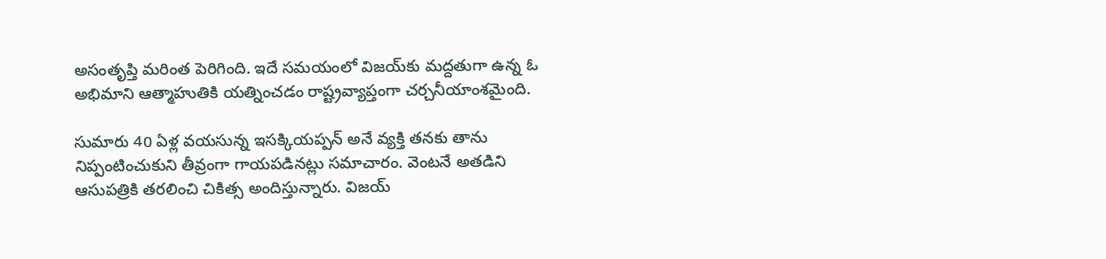అసంతృప్తి మరింత పెరిగింది. ఇదే సమయంలో విజయ్‌కు మద్దతుగా ఉన్న ఓ అభిమాని ఆత్మాహుతికి యత్నించడం రాష్ట్రవ్యాప్తంగా చర్చనీయాంశమైంది.

సుమారు 40 ఏళ్ల వయసున్న ఇసక్కియప్పన్ అనే వ్యక్తి తనకు తాను నిప్పంటించుకుని తీవ్రంగా గాయపడినట్లు సమాచారం. వెంటనే అతడిని ఆసుపత్రికి తరలించి చికిత్స అందిస్తున్నారు. విజయ్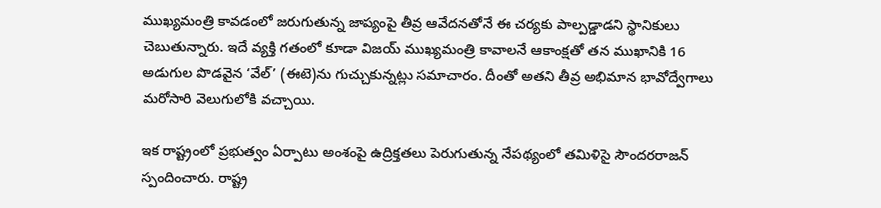ముఖ్యమంత్రి కావడంలో జరుగుతున్న జాప్యంపై తీవ్ర ఆవేదనతోనే ఈ చర్యకు పాల్పడ్డాడని స్థానికులు చెబుతున్నారు. ఇదే వ్యక్తి గతంలో కూడా విజయ్ ముఖ్యమంత్రి కావాలనే ఆకాంక్షతో తన ముఖానికి 16 అడుగుల పొడవైన ‘వేల్’ (ఈటె)ను గుచ్చుకున్నట్లు సమాచారం. దీంతో అతని తీవ్ర అభిమాన భావోద్వేగాలు మరోసారి వెలుగులోకి వచ్చాయి.

ఇక రాష్ట్రంలో ప్రభుత్వం ఏర్పాటు అంశంపై ఉద్రిక్తతలు పెరుగుతున్న నేపథ్యంలో తమిళిసై సౌందరరాజన్ స్పందించారు. రాష్ట్ర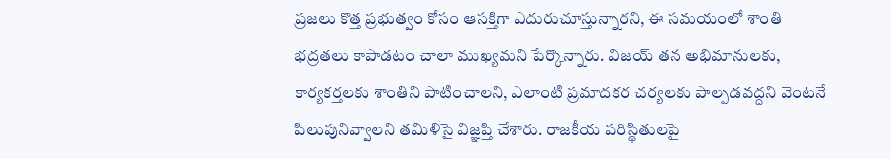ప్రజలు కొత్త ప్రభుత్వం కోసం ఆసక్తిగా ఎదురుచూస్తున్నారని, ఈ సమయంలో శాంతి భద్రతలు కాపాడటం చాలా ముఖ్యమని పేర్కొన్నారు. విజయ్ తన అభిమానులకు, కార్యకర్తలకు శాంతిని పాటించాలని, ఎలాంటి ప్రమాదకర చర్యలకు పాల్పడవద్దని వెంటనే పిలుపునివ్వాలని తమిళిసై విజ్ఞప్తి చేశారు. రాజకీయ పరిస్థితులపై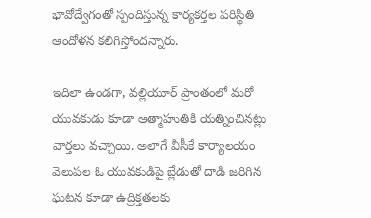భావోద్వేగంతో స్పందిస్తున్న కార్యకర్తల పరిస్థితి ఆందోళన కలిగిస్తోందన్నారు.

ఇదిలా ఉండగా, వల్లియూర్ ప్రాంతంలో మరో యువకుడు కూడా ఆత్మాహుతికి యత్నించినట్లు వార్తలు వచ్చాయి. అలాగే వీసీకే కార్యాలయం వెలుపల ఓ యువకుడిపై బ్లేడుతో దాడి జరిగిన ఘటన కూడా ఉద్రిక్తతలకు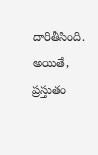దారితీసింది. అయితే, ప్రస్తుతం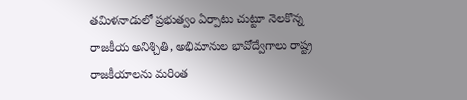తమిళనాడులో ప్రభుత్వం ఏర్పాటు చుట్టూ నెలకొన్న రాజకీయ అనిశ్చితి, అభిమానుల భావోద్వేగాలు రాష్ట్ర రాజకీయాలను మరింత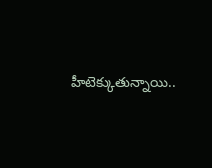హీటెక్కుతున్నాయి..